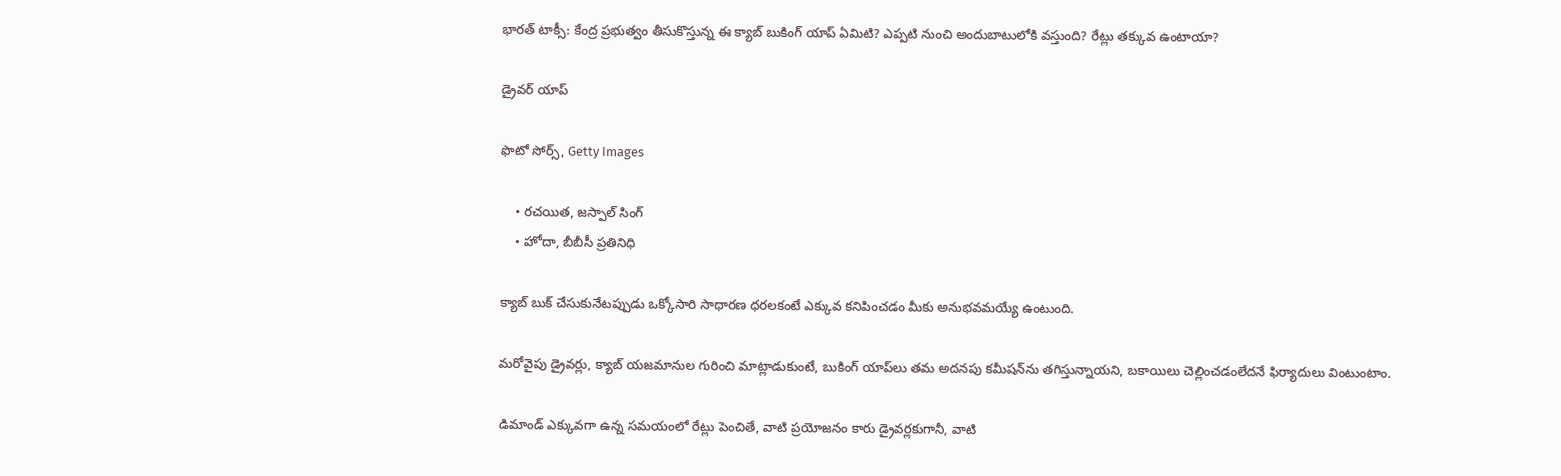భారత్ టాక్సీ: కేంద్ర ప్రభుత్వం తీసుకొస్తున్న ఈ క్యాబ్ బుకింగ్ యాప్ ఏమిటి? ఎప్పటి నుంచి అందుబాటులోకి వస్తుంది? రేట్లు తక్కువ ఉంటాయా?

డ్రైవర్ యాప్

ఫొటో సోర్స్, Getty Images

    • రచయిత, జస్పాల్‌ సింగ్
    • హోదా, బీబీసీ ప్రతినిధి

క్యాబ్ బుక్ చేసుకునేటప్పుడు ఒక్కోసారి సాధారణ ధరలకంటే ఎక్కువ కనిపించడం మీకు అనుభవమయ్యే ఉంటుంది.

మరోవైపు డ్రైవర్లు, క్యాబ్ యజమానుల గురించి మాట్లాడుకుంటే, బుకింగ్ యాప్‌లు తమ అదనపు కమీషన్‌ను తగిస్తున్నాయని, బకాయిలు చెల్లించడంలేదనే ఫిర్యాదులు వింటుంటాం.

డిమాండ్ ఎక్కువగా ఉన్న సమయంలో రేట్లు పెంచితే, వాటి ప్రయోజనం కారు డ్రైవర్లకుగానీ, వాటి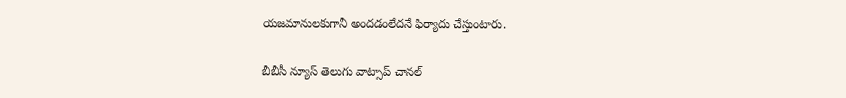యజమానులకుగానీ అందడంలేదనే ఫిర్యాదు చేస్తుంటారు.

బీబీసీ న్యూస్ తెలుగు వాట్సాప్ చానల్‌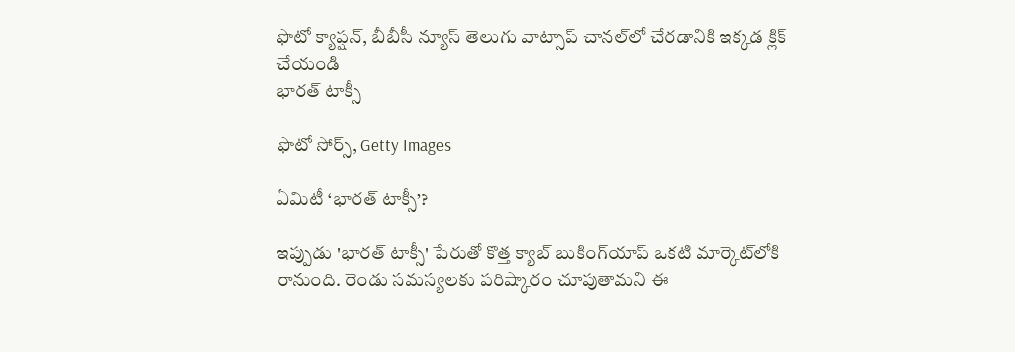ఫొటో క్యాప్షన్, బీబీసీ న్యూస్ తెలుగు వాట్సాప్ చానల్‌లో చేరడానికి ఇక్కడ క్లిక్ చేయండి
భారత్‌ టాక్సీ

ఫొటో సోర్స్, Getty Images

ఏమిటీ ‘భారత్ టాక్సీ’?

ఇప్పుడు 'భారత్ టాక్సీ' పేరుతో కొత్త క్యాబ్ బుకింగ్‌యాప్ ఒకటి మార్కెట్‌లోకి రానుంది. రెండు సమస్యలకు పరిష్కారం చూపుతామని ఈ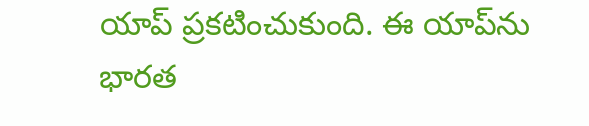యాప్ ప్రకటించుకుంది. ఈ యాప్‌ను భారత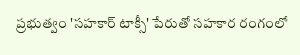ప్రభుత్వం 'సహకార్ టాక్సీ' పేరుతో సహకార రంగంలో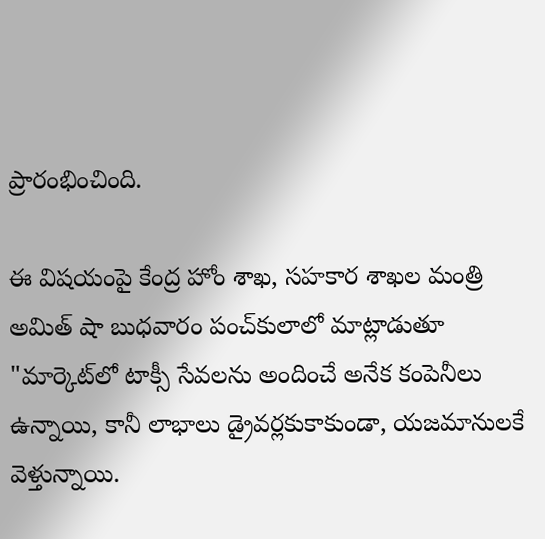ప్రారంభించింది.

ఈ విషయంపై కేంద్ర హోం శాఖ, సహకార శాఖల మంత్రి అమిత్ షా బుధవారం పంచ్‌కులాలో మాట్లాడుతూ "మార్కెట్‌లో టాక్సీ సేవలను అందించే అనేక కంపెనీలు ఉన్నాయి, కానీ లాభాలు డ్రైవర్లకుకాకుండా, యజమానులకే వెళ్తున్నాయి.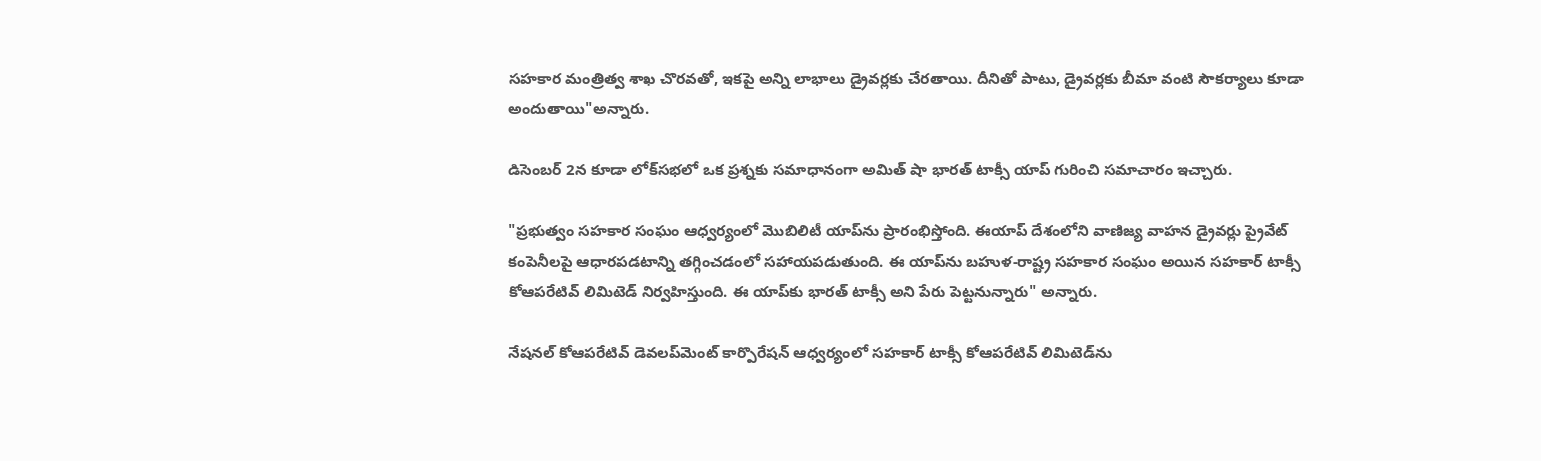సహకార మంత్రిత్వ శాఖ చొరవతో, ఇకపై అన్ని లాభాలు డ్రైవర్లకు చేరతాయి. దీనితో పాటు, డ్రైవర్లకు బీమా వంటి సౌకర్యాలు కూడా అందుతాయి"అన్నారు.

డిసెంబర్ 2న కూడా లోక్‌సభలో ఒక ప్రశ్నకు సమాధానంగా అమిత్ షా భారత్ టాక్సీ యాప్ గురించి సమాచారం ఇచ్చారు.

"ప్రభుత్వం సహకార సంఘం ఆధ్వర్యంలో మొబిలిటీ యాప్‌ను ప్రారంభిస్తోంది. ఈయాప్ దేశంలోని వాణిజ్య వాహన డ్రైవర్లు ప్రైవేట్ కంపెనీలపై ఆధారపడటాన్ని తగ్గించడంలో సహాయపడుతుంది. ఈ యాప్‌ను బహుళ-రాష్ట్ర సహకార సంఘం అయిన సహకార్ టాక్సీ కోఆపరేటివ్ లిమిటెడ్ నిర్వహిస్తుంది. ఈ యాప్‌కు భారత్ టాక్సీ అని పేరు పెట్టనున్నారు" అన్నారు.

నేషనల్ కోఆపరేటివ్ డెవలప్‌మెంట్ కార్పొరేషన్ ఆధ్వర్యంలో సహకార్ టాక్సీ కోఆపరేటివ్ లిమిటెడ్‌ను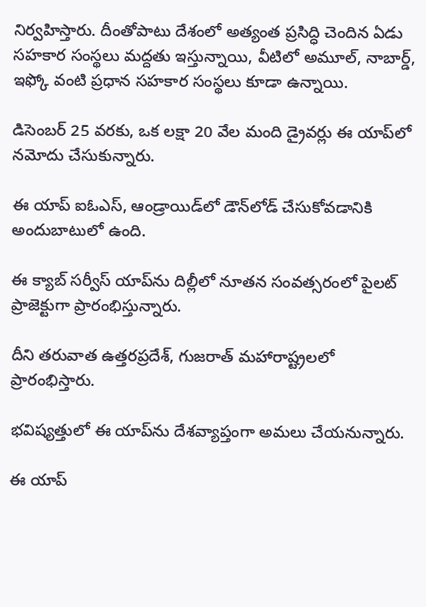నిర్వహిస్తారు. దీంతోపాటు దేశంలో అత్యంత ప్రసిద్ధి చెందిన ఏడు సహకార సంస్థలు మద్దతు ఇస్తున్నాయి, వీటిలో అమూల్, నాబార్డ్, ఇఫ్కో వంటి ప్రధాన సహకార సంస్థలు కూడా ఉన్నాయి.

డిసెంబర్ 25 వరకు, ఒక లక్షా 20 వేల మంది డ్రైవర్లు ఈ యాప్‌లో నమోదు చేసుకున్నారు.

ఈ యాప్ ఐఓఎస్, ఆండ్రాయిడ్‌లో డౌన్‌లోడ్ చేసుకోవడానికి అందుబాటులో ఉంది.

ఈ క్యాబ్ సర్వీస్ యాప్‌ను దిల్లీలో నూతన సంవత్సరంలో పైలట్ ప్రాజెక్టుగా ప్రారంభిస్తున్నారు.

దీని తరువాత ఉత్తరప్రదేశ్, గుజరాత్ మహారాష్ట్రలలో ప్రారంభిస్తారు.

భవిష్యత్తులో ఈ యాప్‌ను దేశవ్యాప్తంగా అమలు చేయనున్నారు.

ఈ యాప్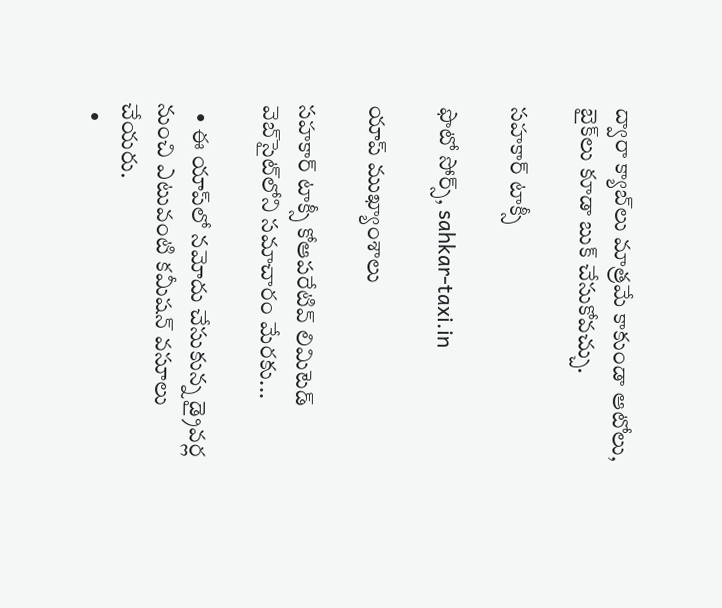ద్వారా క్యాబ్‌లు మాత్రమే కాకుండా ఆటోలు, బైక్‌లు కూడా బుక్ చేసుకోవచ్చు.

సహకార్ టాక్సీ

ఫొటో సోర్స్, sahkar-taxi.in

యాప్ ముఖ్యాంశాలు

సహకార్ టాక్సీ కోఆపరేటివ్ లిమిటెడ్ వెబ్‌సైట్‌లోని సమాచారం మేరకు...

  • ఈ యాప్‌లో నమోదు చేసుకున్న డ్రైవర్ల నుంచి ఎటువంటి కమీషన్ వసూలు చేయరు.
  •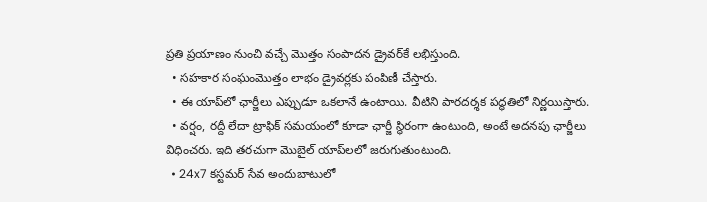ప్రతి ప్రయాణం నుంచి వచ్చే మొత్తం సంపాదన డ్రైవర్‌కే లభిస్తుంది.
  • సహకార సంఘంమొత్తం లాభం డ్రైవర్లకు పంపిణీ చేస్తారు.
  • ఈ యాప్‌లో ఛార్జీలు ఎప్పుడూ ఒకలానే ఉంటాయి. వీటిని పారదర్శక పద్ధతిలో నిర్ణయిస్తారు.
  • వర్షం, రద్దీ లేదా ట్రాఫిక్ సమయంలో కూడా ఛార్జీ స్థిరంగా ఉంటుంది, అంటే అదనపు ఛార్జీలు విధించరు. ఇది తరచుగా మొబైల్ యాప్‌లలో జరుగుతుంటుంది.
  • 24x7 కస్టమర్ సేవ అందుబాటులో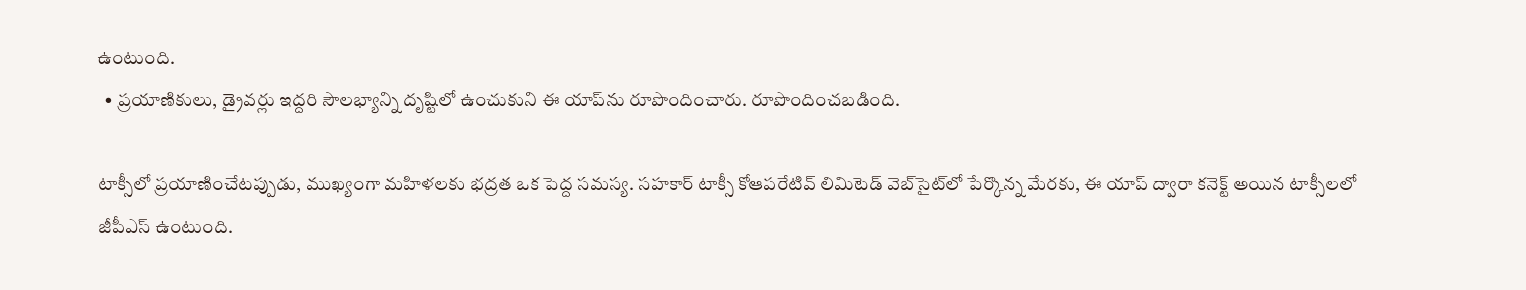ఉంటుంది.
  • ప్రయాణికులు, డ్రైవర్లు ఇద్దరి సౌలభ్యాన్ని దృష్టిలో ఉంచుకుని ఈ యాప్‌ను రూపొందించారు. రూపొందించబడింది.

టాక్సీలో ప్రయాణించేటప్పుడు, ముఖ్యంగా మహిళలకు భద్రత ఒక పెద్ద సమస్య. సహకార్ టాక్సీ కోఆపరేటివ్ లిమిటెడ్ వెబ్‌సైట్‌లో పేర్కొన్న మేరకు, ఈ యాప్ ద్వారా కనెక్ట్ అయిన టాక్సీలలో జీపీఎస్ ఉంటుంది.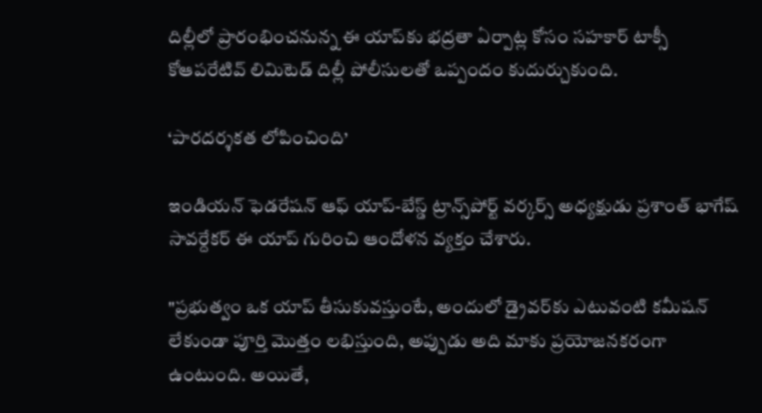దిల్లీలో ప్రారంభించనున్న ఈ యాప్‌కు భద్రతా ఏర్పాట్ల కోసం సహకార్ టాక్సీ కోఆపరేటివ్ లిమిటెడ్ దిల్లీ పోలీసులతో ఒప్పందం కుదుర్చుకుంది.

‘పారదర్శకత లోపించింది’

ఇండియన్ ఫెడరేషన్ ఆఫ్ యాప్-బేస్డ్ ట్రాన్స్‌పోర్ట్ వర్కర్స్ అధ్యక్షుడు ప్రశాంత్ భాగేష్ సావర్దేకర్ ఈ యాప్ గురించి ఆందోళన వ్యక్తం చేశారు.

"ప్రభుత్వం ఒక యాప్ తీసుకువస్తుంటే, అందులో డ్రైవర్‌కు ఎటువంటి కమీషన్ లేకుండా పూర్తి మొత్తం లభిస్తుంది, అప్పుడు అది మాకు ప్రయోజనకరంగా ఉంటుంది. అయితే,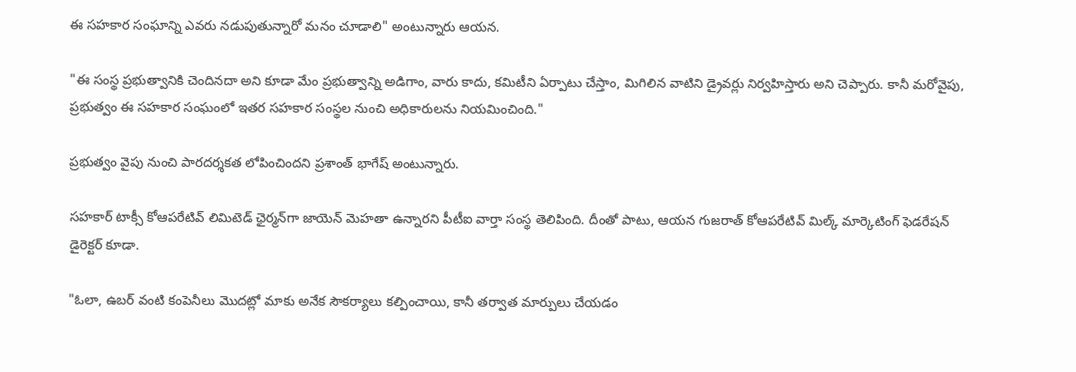ఈ సహకార సంఘాన్ని ఎవరు నడుపుతున్నారో మనం చూడాలి" అంటున్నారు ఆయన.

"ఈ సంస్థ ప్రభుత్వానికి చెందినదా అని కూడా మేం ప్రభుత్వాన్ని అడిగాం, వారు కాదు, కమిటీని ఏర్పాటు చేస్తాం, మిగిలిన వాటిని డ్రైవర్లు నిర్వహిస్తారు అని చెప్పారు. కానీ మరోవైపు, ప్రభుత్వం ఈ సహకార సంఘంలో ఇతర సహకార సంస్థల నుంచి అధికారులను నియమించింది."

ప్రభుత్వం వైపు నుంచి పారదర్శకత లోపించిందని ప్రశాంత్ భాగేష్ అంటున్నారు.

సహకార్ టాక్సీ కోఆపరేటివ్ లిమిటెడ్ ఛైర్మన్‌గా జాయెన్ మెహతా ఉన్నారని పీటీఐ వార్తా సంస్థ తెలిపింది. దీంతో పాటు, ఆయన గుజరాత్ కోఆపరేటివ్ మిల్క్ మార్కెటింగ్ ఫెడరేషన్ డైరెక్టర్ కూడా.

"ఓలా, ఉబర్ వంటి కంపెనీలు మొదట్లో మాకు అనేక సౌకర్యాలు కల్పించాయి, కానీ తర్వాత మార్పులు చేయడం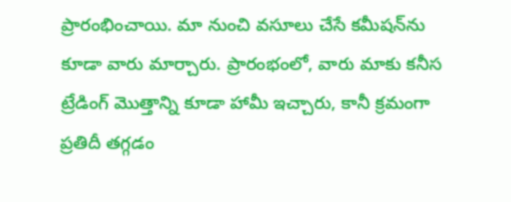ప్రారంభించాయి. మా నుంచి వసూలు చేసే కమీషన్‌ను కూడా వారు మార్చారు. ప్రారంభంలో, వారు మాకు కనీస ట్రేడింగ్ మొత్తాన్ని కూడా హామీ ఇచ్చారు, కానీ క్రమంగా ప్రతిదీ తగ్గడం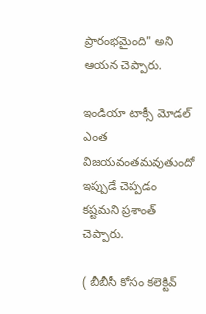ప్రారంభమైంది" అని ఆయన చెప్పారు.

ఇండియా టాక్సీ మోడల్ ఎంత విజయవంతమవుతుందో ఇప్పుడే చెప్పడం కష్టమని ప్రశాంత్ చెప్పారు.

( బీబీసీ కోసం కలెక్టివ్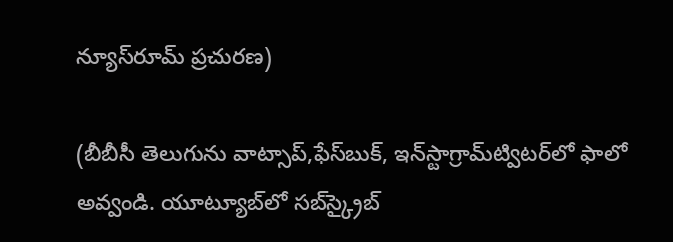న్యూస్‌రూమ్ ప్రచురణ)

(బీబీసీ తెలుగును వాట్సాప్‌,ఫేస్‌బుక్, ఇన్‌స్టాగ్రామ్‌ట్విటర్‌లో ఫాలో అవ్వండి. యూట్యూబ్‌లో సబ్‌స్క్రైబ్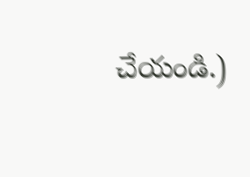చేయండి.)